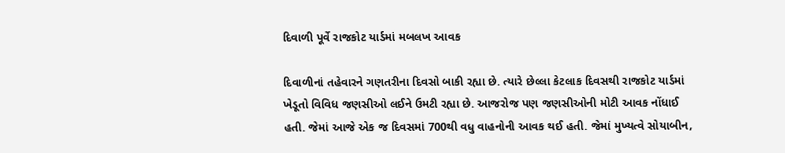દિવાળી પૂર્વે રાજકોટ યાર્ડમાં મબલખ આવક

દિવાળીનાં તહેવારને ગણતરીના દિવસો બાકી રહ્યા છે. ત્યારે છેલ્લા કેટલાક દિવસથી રાજકોટ યાર્ડમાં ખેડૂતો વિવિધ જણસીઓ લઈને ઉમટી રહ્યા છે. આજરોજ પણ જણસીઓની મોટી આવક નોંધાઈ હતી. જેમાં આજે એક જ દિવસમાં 700થી વધુ વાહનોની આવક થઈ હતી. જેમાં મુખ્યત્વે સોયાબીન,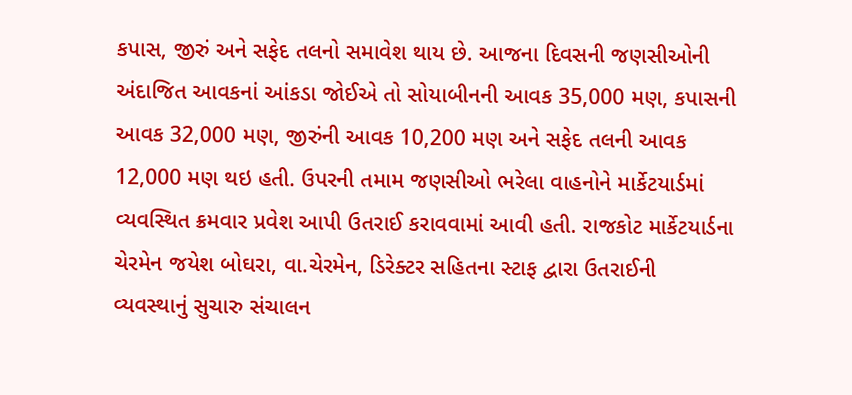કપાસ, જીરું અને સફેદ તલનો સમાવેશ થાય છે. આજના દિવસની જણસીઓની અંદાજિત આવકનાં આંકડા જોઈએ તો સોયાબીનની આવક 35,000 મણ, કપાસની આવક 32,000 મણ, જીરુંની આવક 10,200 મણ અને સફેદ તલની આવક 12,000 મણ થઇ હતી. ઉપરની તમામ જણસીઓ ભરેલા વાહનોને માર્કેટયાર્ડમાં વ્યવસ્થિત ક્રમવાર પ્રવેશ આપી ઉતરાઈ કરાવવામાં આવી હતી. રાજકોટ માર્કેટયાર્ડના ચેરમેન જયેશ બોઘરા, વા.ચેરમેન, ડિરેક્ટર સહિતના સ્ટાફ દ્વારા ઉતરાઈની વ્યવસ્થાનું સુચારુ સંચાલન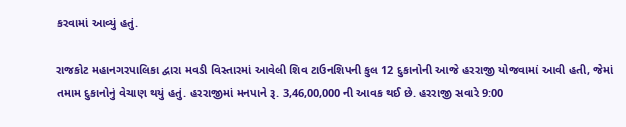કરવામાં આવ્યું હતું.

રાજકોટ મહાનગરપાલિકા દ્વારા મવડી વિસ્તારમાં આવેલી શિવ ટાઉનશિપની કુલ 12 દુકાનોની આજે હરરાજી યોજવામાં આવી હતી, જેમાં તમામ દુકાનોનું વેચાણ થયું હતું. હરરાજીમાં મનપાને રૂ. 3,46,00,000 ની આવક થઈ છે. હરરાજી સવારે 9:00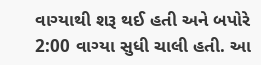વાગ્યાથી શરૂ થઈ હતી અને બપોરે 2:00 વાગ્યા સુધી ચાલી હતી. આ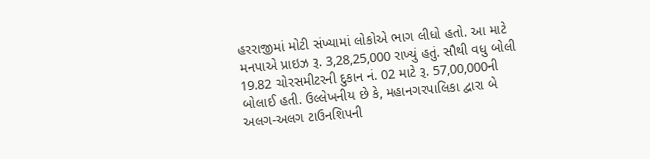હરરાજીમાં મોટી સંખ્યામાં લોકોએ ભાગ લીધો હતો. આ માટે મનપાએ પ્રાઇઝ રૂ. 3,28,25,000 રાખ્યું હતું. સૌથી વધુ બોલી 19.82 ચોરસમીટરની દુકાન નં. 02 માટે રૂ. 57,00,000ની બોલાઈ હતી. ઉલ્લેખનીય છે કે, મહાનગરપાલિકા દ્વારા બે અલગ-અલગ ટાઉનશિપની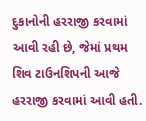દુકાનોની હરરાજી કરવામાં આવી રહી છે, જેમાં પ્રથમ શિવ ટાઉનશિપની આજે હરરાજી કરવામાં આવી હતી.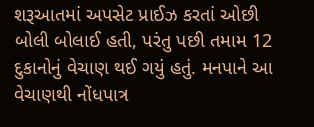શરૂઆતમાં અપસેટ પ્રાઈઝ કરતાં ઓછી બોલી બોલાઈ હતી, પરંતુ પછી તમામ 12 દુકાનોનું વેચાણ થઈ ગયું હતું. મનપાને આ વેચાણથી નોંધપાત્ર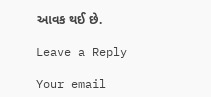આવક થઈ છે.

Leave a Reply

Your email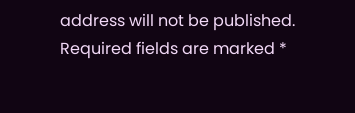address will not be published. Required fields are marked *